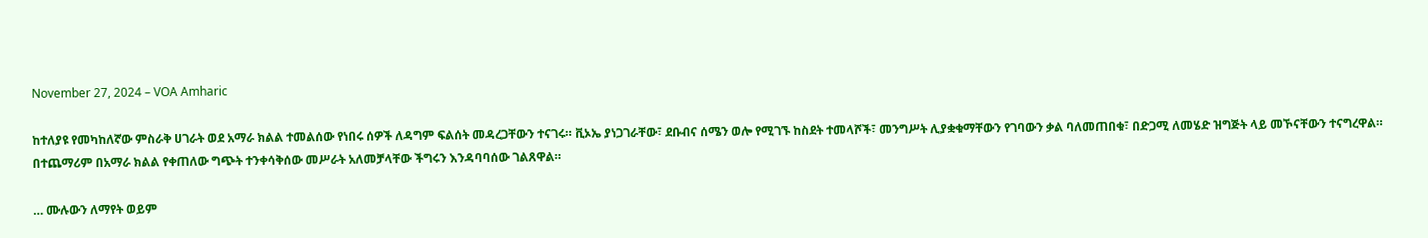November 27, 2024 – VOA Amharic

ከተለያዩ የመካከለኛው ምስራቅ ሀገራት ወደ አማራ ክልል ተመልሰው የነበሩ ሰዎች ለዳግም ፍልሰት መዳረጋቸውን ተናገሩ። ቪኦኤ ያነጋገራቸው፣ ደቡብና ሰሜን ወሎ የሚገኙ ከስደት ተመላሾች፣ መንግሥት ሊያቋቁማቸውን የገባውን ቃል ባለመጠበቁ፣ በድጋሚ ለመሄድ ዝግጅት ላይ መኾናቸውን ተናግረዋል። በተጨማሪም በአማራ ክልል የቀጠለው ግጭት ተንቀሳቅሰው መሥራት አለመቻላቸው ችግሩን እንዳባባሰው ገልጸዋል።

… ሙሉውን ለማየት ወይም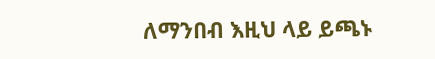ለማንበብ እዚህ ላይ ይጫኑ